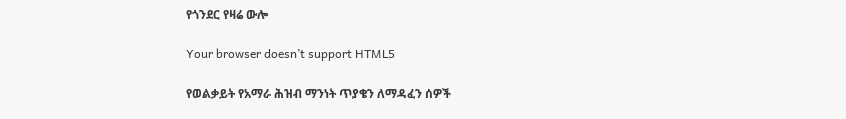የጎንደር የዛሬ ውሎ

Your browser doesn’t support HTML5

የወልቃይት የአማራ ሕዝብ ማንነት ጥያቄን ለማዳፈን ሰዎች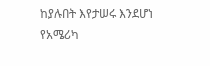ከያሉበት እየታሠሩ እንደሆነ የአሜሪካ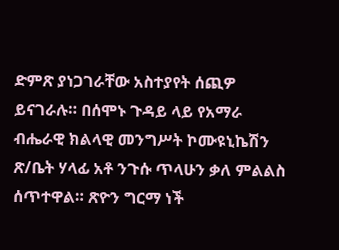ድምጽ ያነጋገራቸው አስተያየት ሰጪዎ ይናገራሉ። በሰሞኑ ጉዳይ ላይ የአማራ ብሔራዊ ክልላዊ መንግሥት ኮሙዩኒኬሽን ጽ/ቤት ሃላፊ አቶ ንጉሱ ጥላሁን ቃለ ምልልስ ሰጥተዋል። ጽዮን ግርማ ነች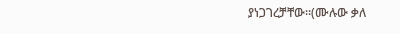ያነጋገረቻቸው።(ሙሉው ቃለ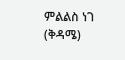ምልልስ ነገ (ቅዳሜ)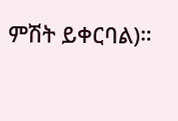ምሽት ይቀርባል)።